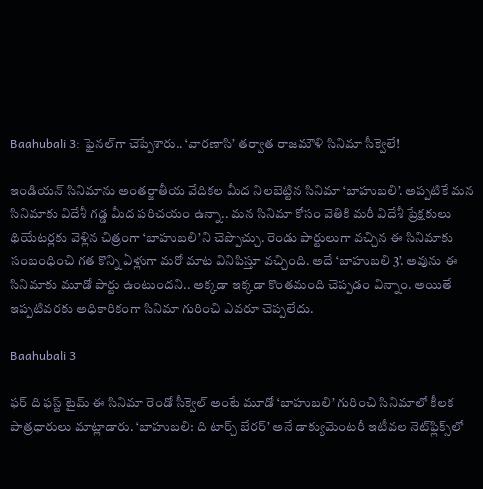Baahubali 3: ఫైనల్‌గా చెప్పేశారు.. ‘వారణాసి’ తర్వాత రాజమౌళి సినిమా సీక్వెలే!

ఇండియన్‌ సినిమాను అంతర్జాతీయ వేదికల మీద నిలబెట్టిన సినిమా ‘బాహుబలి’. అప్పటికే మన సినిమాకు విదేశీ గడ్డ మీద పరిచయం ఉన్నా.. మన సినిమా కోసం వెతికి మరీ విదేశీ ప్రేక్షకులు థియేటర్లకు వెళ్లిన చిత్రంగా ‘బాహుబలి’ని చెప్పొచ్చు. రెండు పార్టులుగా వచ్చిన ఈ సినిమాకు సంబంధించి గత కొన్ని ఏళ్లుగా మరో మాట వినిపిస్తూ వచ్చింది. అదే ‘బాహుబలి 3’. అవును ఈ సినిమాకు మూడో పార్టు ఉంటుందని.. అక్కడా ఇక్కడా కొంతమంది చెప్పడం విన్నాం. అయితే ఇప్పటివరకు అధికారికంగా సినిమా గురించి ఎవరూ చెప్పలేదు.

Baahubali 3

ఫర్‌ ది ఫస్ట్‌ టైమ్‌ ఈ సినిమా రెండో సీక్వెల్‌ అంటే మూడో ‘బాహుబలి’ గురించి సినిమాలో కీలక పాత్రధారులు మాట్లాడారు. ‘బాహుబలి: ది టార్చ్ బేరర్’ అనే డాక్యుమెంటరీ ఇటీవల నెట్‌ఫ్లిక్స్‌లో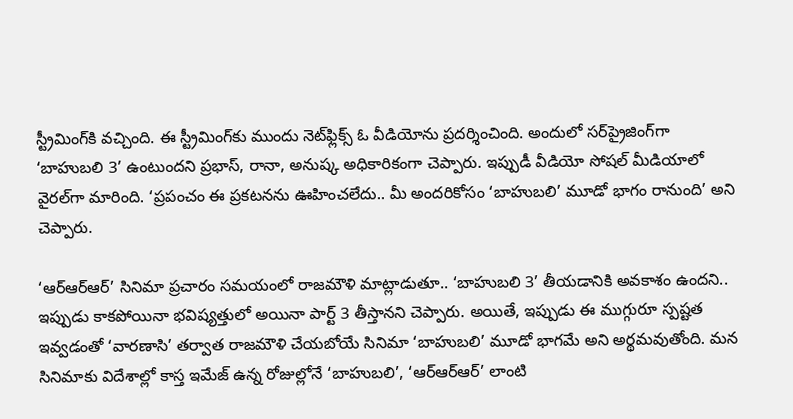స్ట్రీమింగ్‌కి వచ్చింది. ఈ స్ట్రీమింగ్‌కు ముందు నెట్‌ఫ్లిక్స్‌ ఓ వీడియోను ప్రదర్శించింది. అందులో సర్‌ప్రైజింగ్‌గా ‘బాహుబలి 3’ ఉంటుందని ప్రభాస్‌, రానా, అనుష్క అధికారికంగా చెప్పారు. ఇప్పుడీ వీడియో సోషల్‌ మీడియాలో వైరల్‌గా మారింది. ‘ప్రపంచం ఈ ప్రకటనను ఊహించలేదు.. మీ అందరికోసం ‘బాహుబలి’ మూడో భాగం రానుంది’ అని చెప్పారు.

‘ఆర్‌ఆర్ఆర్‌’ సినిమా ప్రచారం సమయంలో రాజమౌళి మాట్లాడుతూ.. ‘బాహుబలి 3’ తీయడానికి అవకాశం ఉందని.. ఇప్పుడు కాకపోయినా భవిష్యత్తులో అయినా పార్ట్‌ 3 తీస్తానని చెప్పారు. అయితే, ఇప్పుడు ఈ ముగ్గురూ స్పష్టత ఇవ్వడంతో ‘వారణాసి’ తర్వాత రాజమౌళి చేయబోయే సినిమా ‘బాహుబలి’ మూడో భాగమే అని అర్థమవుతోంది. మన సినిమాకు విదేశాల్లో కాస్త ఇమేజ్‌ ఉన్న రోజుల్లోనే ‘బాహుబలి’, ‘ఆర్‌ఆర్ఆర్‌’ లాంటి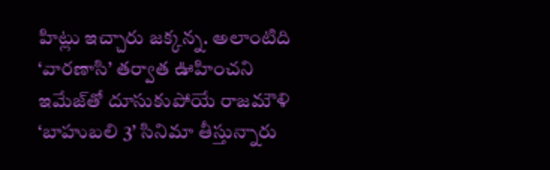హిట్లు ఇచ్చారు జక్కన్న. అలాంటిది ‘వారణాసి’ తర్వాత ఊహించని ఇమేజ్‌తో దూసుకుపోయే రాజమౌళి ‘బాహుబలి 3’ సినిమా తీస్తున్నారు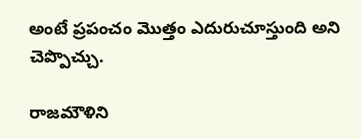అంటే ప్రపంచం మొత్తం ఎదురుచూస్తుంది అని చెప్పొచ్చు.

రాజమౌళిని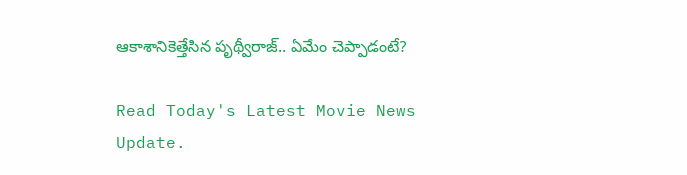ఆకాశానికెత్తేసిన పృథ్వీరాజ్‌.. ఏమేం చెప్పాడంటే?

Read Today's Latest Movie News Update.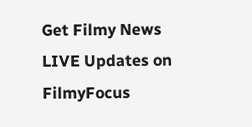Get Filmy News LIVE Updates on FilmyFocus